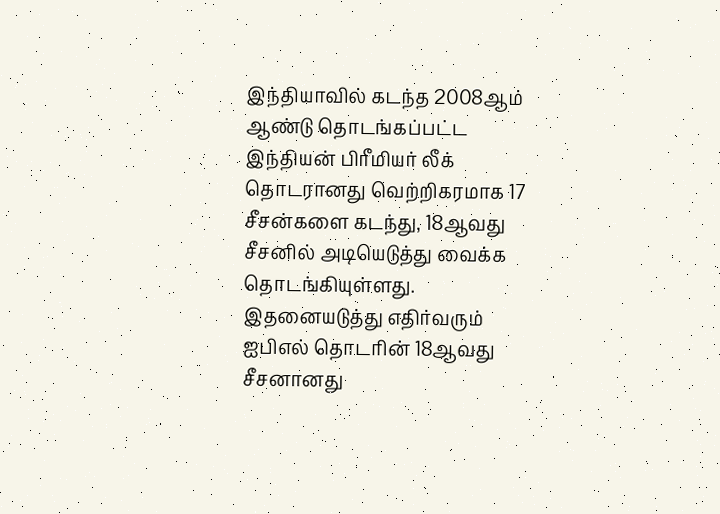இந்தியாவில் கடந்த 2008ஆம் ஆண்டு தொடங்கப்பட்ட இந்தியன் பிரீமியர் லீக் தொடரானது வெற்றிகரமாக 17 சீசன்களை கடந்து, 18ஆவது சீசனில் அடியெடுத்து வைக்க தொடங்கியுள்ளது. இதனையடுத்து எதிர்வரும் ஐபிஎல் தொடரின் 18ஆவது சீசனானது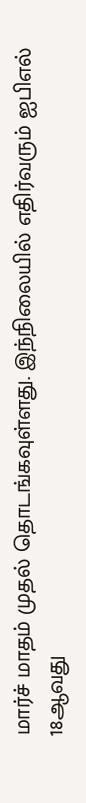மார்ச் மாதம் முதல் தொடங்கவுள்ளது. இந்நிலையில் எதிர்வரும் ஐபிஎல் 18ஆவது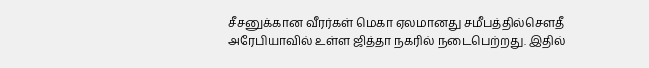சீசனுக்கான வீரர்கள் மெகா ஏலமானது சமீபத்தில்சௌதீ அரேபியாவில் உள்ள ஜித்தா நகரில் நடைபெற்றது. இதில்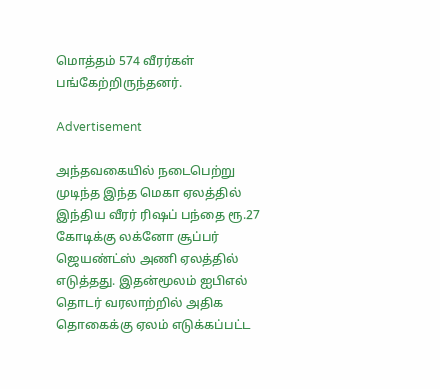மொத்தம் 574 வீரர்கள் பங்கேற்றிருந்தனர்.

Advertisement

அந்தவகையில் நடைபெற்று முடிந்த இந்த மெகா ஏலத்தில் இந்திய வீரர் ரிஷப் பந்தை ரூ.27 கோடிக்கு லக்னோ சூப்பர் ஜெயண்ட்ஸ் அணி ஏலத்தில் எடுத்தது. இதன்மூலம் ஐபிஎல் தொடர் வரலாற்றில் அதிக தொகைக்கு ஏலம் எடுக்கப்பட்ட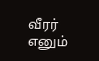வீரர் எனும்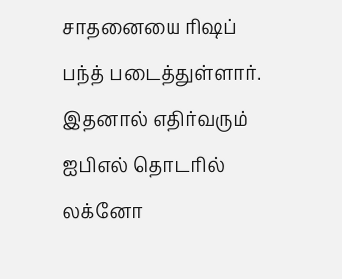சாதனையை ரிஷப் பந்த் படைத்துள்ளார். இதனால் எதிர்வரும் ஐபிஎல் தொடரில் லக்னோ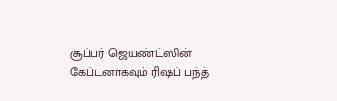சூப்பர் ஜெயண்ட்ஸின் கேப்டனாகவும் ரிஷப் பந்த்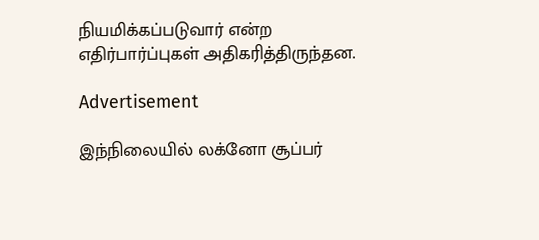நியமிக்கப்படுவார் என்ற எதிர்பார்ப்புகள் அதிகரித்திருந்தன.

Advertisement

இந்நிலையில் லக்னோ சூப்பர்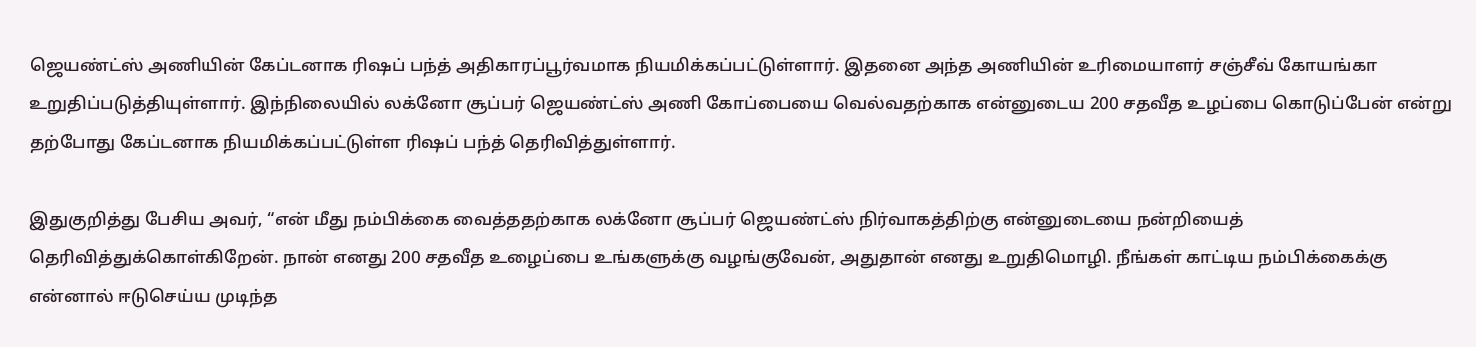ஜெயண்ட்ஸ் அணியின் கேப்டனாக ரிஷப் பந்த் அதிகாரப்பூர்வமாக நியமிக்கப்பட்டுள்ளார். இதனை அந்த அணியின் உரிமையாளர் சஞ்சீவ் கோயங்கா உறுதிப்படுத்தியுள்ளார். இந்நிலையில் லக்னோ சூப்பர் ஜெயண்ட்ஸ் அணி கோப்பையை வெல்வதற்காக என்னுடைய 200 சதவீத உழப்பை கொடுப்பேன் என்று தற்போது கேப்டனாக நியமிக்கப்பட்டுள்ள ரிஷப் பந்த் தெரிவித்துள்ளார்.

இதுகுறித்து பேசிய அவர், “என் மீது நம்பிக்கை வைத்ததற்காக லக்னோ சூப்பர் ஜெயண்ட்ஸ் நிர்வாகத்திற்கு என்னுடையை நன்றியைத் தெரிவித்துக்கொள்கிறேன். நான் எனது 200 சதவீத உழைப்பை உங்களுக்கு வழங்குவேன், அதுதான் எனது உறுதிமொழி. நீங்கள் காட்டிய நம்பிக்கைக்கு என்னால் ஈடுசெய்ய முடிந்த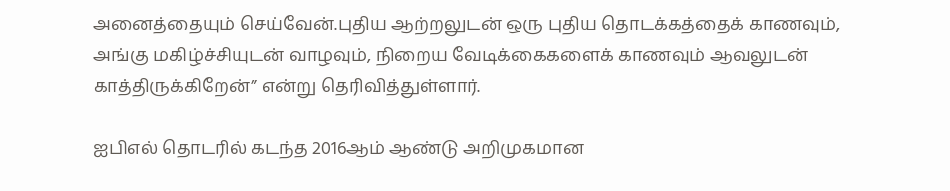அனைத்தையும் செய்வேன்.புதிய ஆற்றலுடன் ஒரு புதிய தொடக்கத்தைக் காணவும், அங்கு மகிழ்ச்சியுடன் வாழவும், நிறைய வேடிக்கைகளைக் காணவும் ஆவலுடன் காத்திருக்கிறேன்” என்று தெரிவித்துள்ளார்.

ஐபிஎல் தொடரில் கடந்த 2016ஆம் ஆண்டு அறிமுகமான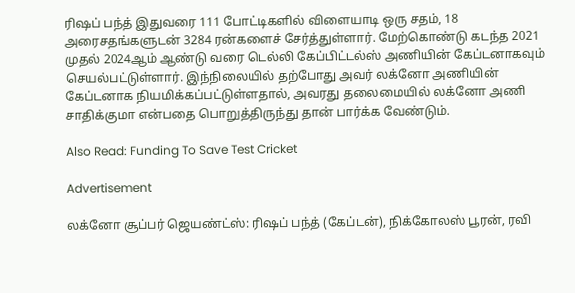ரிஷப் பந்த் இதுவரை 111 போட்டிகளில் விளையாடி ஒரு சதம், 18 அரைசதங்களுடன் 3284 ரன்களைச் சேர்த்துள்ளார். மேற்கொண்டு கடந்த 2021 முதல் 2024ஆம் ஆண்டு வரை டெல்லி கேப்பிட்டல்ஸ் அணியின் கேப்டனாகவும் செயல்பட்டுள்ளார். இந்நிலையில் தற்போது அவர் லக்னோ அணியின் கேப்டனாக நியமிக்கப்பட்டுள்ளதால், அவரது தலைமையில் லக்னோ அணி சாதிக்குமா என்பதை பொறுத்திருந்து தான் பார்க்க வேண்டும்.

Also Read: Funding To Save Test Cricket

Advertisement

லக்னோ சூப்பர் ஜெயண்ட்ஸ்: ரிஷப் பந்த் (கேப்டன்), நிக்கோலஸ் பூரன், ரவி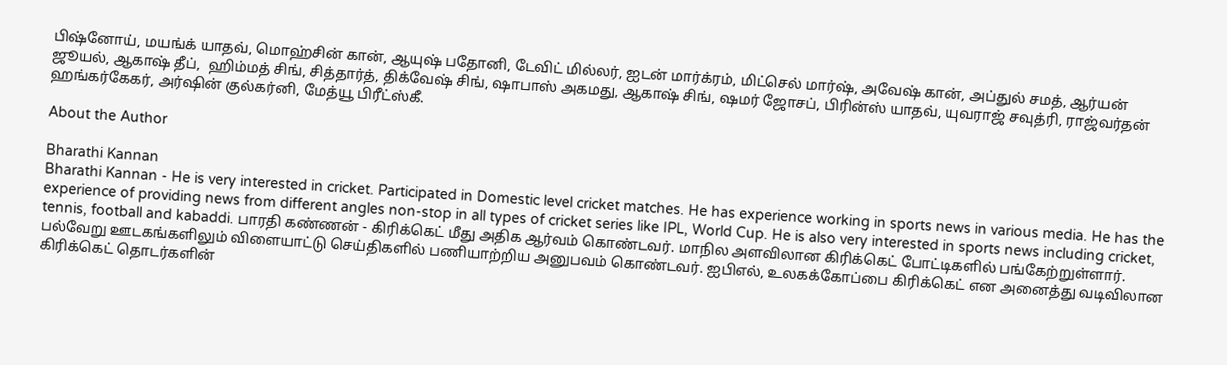பிஷ்னோய், மயங்க் யாதவ், மொஹ்சின் கான், ஆயுஷ் பதோனி, டேவிட் மில்லர், ஐடன் மார்க்ரம், மிட்செல் மார்ஷ், அவேஷ் கான், அப்துல் சமத், ஆர்யன் ஜூயல், ஆகாஷ் தீப்,  ஹிம்மத் சிங், சித்தார்த், திக்வேஷ் சிங், ஷாபாஸ் அகமது, ஆகாஷ் சிங், ஷமர் ஜோசப், பிரின்ஸ் யாதவ், யுவராஜ் சவுத்ரி, ராஜ்வர்தன் ஹங்கர்கேகர், அர்ஷின் குல்கர்னி, மேத்யூ பிரீட்ஸ்கீ.

About the Author

Bharathi Kannan
Bharathi Kannan - He is very interested in cricket. Participated in Domestic level cricket matches. He has experience working in sports news in various media. He has the experience of providing news from different angles non-stop in all types of cricket series like IPL, World Cup. He is also very interested in sports news including cricket, tennis, football and kabaddi. பாரதி கண்ணன் - கிரிக்கெட் மீது அதிக ஆர்வம் கொண்டவர். மாநில அளவிலான கிரிக்கெட் போட்டிகளில் பங்கேற்றுள்ளார். பல்வேறு ஊடகங்களிலும் விளையாட்டு செய்திகளில் பணியாற்றிய அனுபவம் கொண்டவர். ஐபிஎல், உலகக்கோப்பை கிரிக்கெட் என அனைத்து வடிவிலான கிரிக்கெட் தொடர்களின்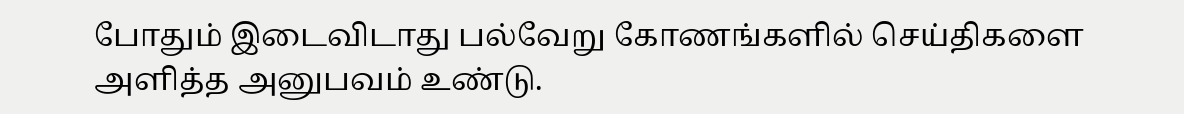போதும் இடைவிடாது பல்வேறு கோணங்களில் செய்திகளை அளித்த அனுபவம் உண்டு.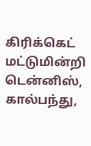கிரிக்கெட் மட்டுமின்றி டென்னிஸ், கால்பந்து,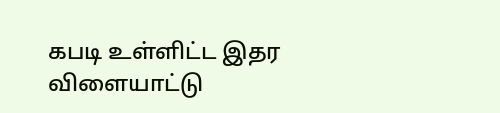கபடி உள்ளிட்ட இதர விளையாட்டு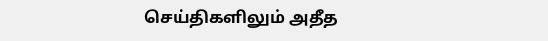செய்திகளிலும் அதீத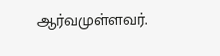ஆர்வமுள்ளவர்.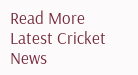Read More
Latest Cricket News